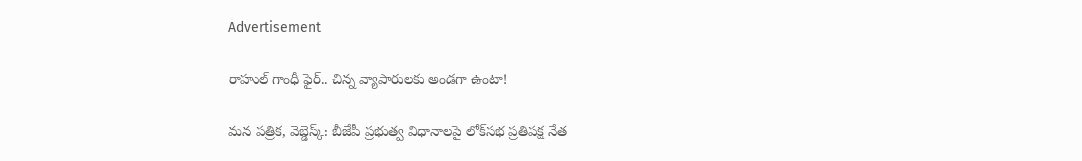Advertisement

రాహుల్ గాంధీ ఫైర్.. చిన్న వ్యాపారులకు అండగా ఉంటా!

మన పత్రిక, వెబ్డెస్క్: బీజేపీ ప్రభుత్వ విధానాలపై లోక్‌సభ ప్రతిపక్ష నేత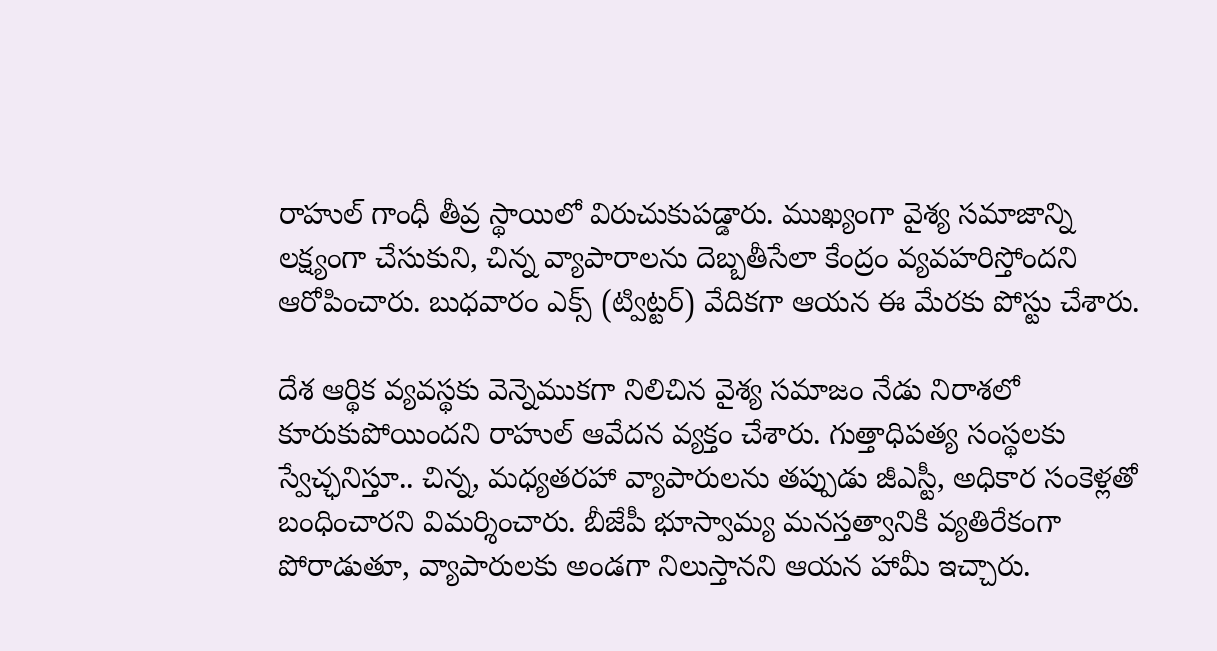రాహుల్ గాంధీ తీవ్ర స్థాయిలో విరుచుకుపడ్డారు. ముఖ్యంగా వైశ్య సమాజాన్ని లక్ష్యంగా చేసుకుని, చిన్న వ్యాపారాలను దెబ్బతీసేలా కేంద్రం వ్యవహరిస్తోందని ఆరోపించారు. బుధవారం ఎక్స్ (ట్విట్టర్) వేదికగా ఆయన ఈ మేరకు పోస్టు చేశారు.

దేశ ఆర్థిక వ్యవస్థకు వెన్నెముకగా నిలిచిన వైశ్య సమాజం నేడు నిరాశలో కూరుకుపోయిందని రాహుల్ ఆవేదన వ్యక్తం చేశారు. గుత్తాధిపత్య సంస్థలకు స్వేచ్ఛనిస్తూ.. చిన్న, మధ్యతరహా వ్యాపారులను తప్పుడు జీఎస్టీ, అధికార సంకెళ్లతో బంధించారని విమర్శించారు. బీజేపీ భూస్వామ్య మనస్తత్వానికి వ్యతిరేకంగా పోరాడుతూ, వ్యాపారులకు అండగా నిలుస్తానని ఆయన హామీ ఇచ్చారు.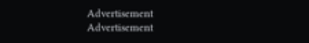Advertisement
Advertisement